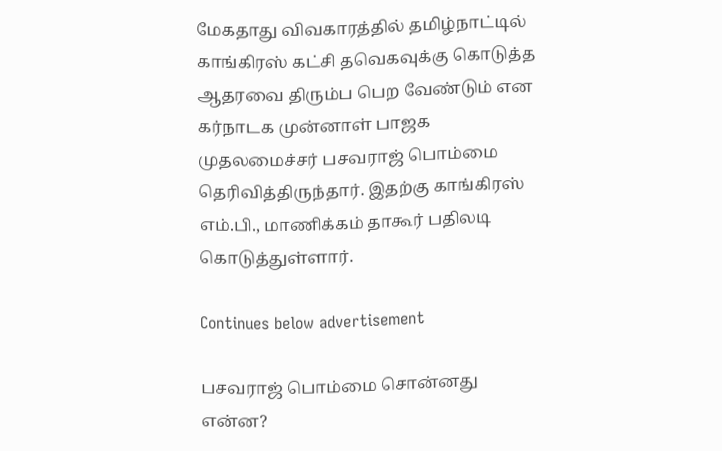மேகதாது விவகாரத்தில் தமிழ்நாட்டில் காங்கிரஸ் கட்சி தவெகவுக்கு கொடுத்த ஆதரவை திரும்ப பெற வேண்டும் என கர்நாடக முன்னாள் பாஜக முதலமைச்சர் பசவராஜ் பொம்மை தெரிவித்திருந்தார். இதற்கு காங்கிரஸ் எம்.பி., மாணிக்கம் தாகூர் பதிலடி கொடுத்துள்ளார்.

Continues below advertisement

பசவராஜ் பொம்மை சொன்னது என்ன?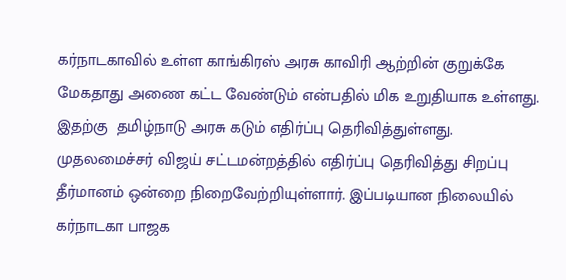கர்நாடகாவில் உள்ள காங்கிரஸ் அரசு காவிரி ஆற்றின் குறுக்கே மேகதாது அணை கட்ட வேண்டும் என்பதில் மிக உறுதியாக உள்ளது. இதற்கு  தமிழ்நாடு அரசு கடும் எதிர்ப்பு தெரிவித்துள்ளது. முதலமைச்சர் விஜய் சட்டமன்றத்தில் எதிர்ப்பு தெரிவித்து சிறப்பு தீர்மானம் ஒன்றை நிறைவேற்றியுள்ளார். இப்படியான நிலையில் கர்நாடகா பாஜக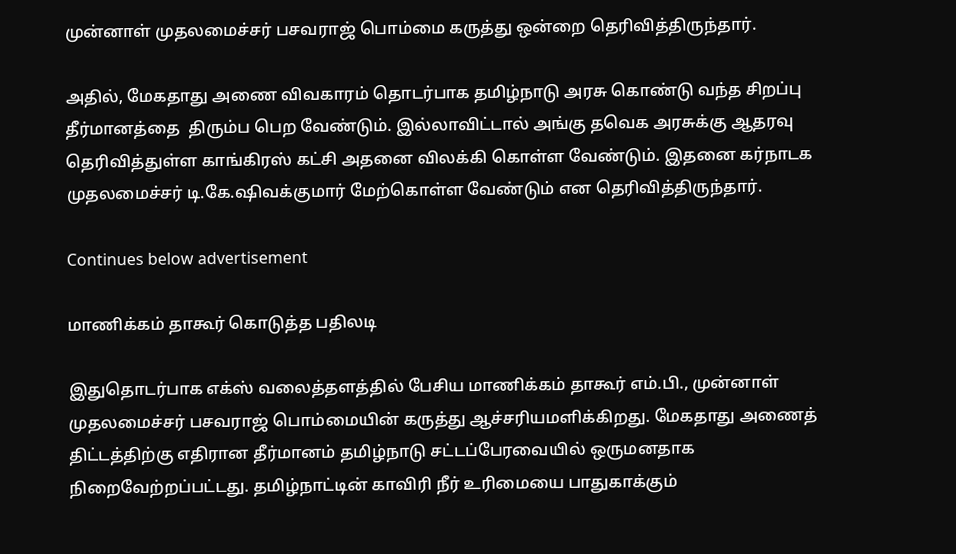முன்னாள் முதலமைச்சர் பசவராஜ் பொம்மை கருத்து ஒன்றை தெரிவித்திருந்தார்.

அதில், மேகதாது அணை விவகாரம் தொடர்பாக தமிழ்நாடு அரசு கொண்டு வந்த சிறப்பு தீர்மானத்தை  திரும்ப பெற வேண்டும். இல்லாவிட்டால் அங்கு தவெக அரசுக்கு ஆதரவு தெரிவித்துள்ள காங்கிரஸ் கட்சி அதனை விலக்கி கொள்ள வேண்டும். இதனை கர்நாடக முதலமைச்சர் டி.கே.ஷிவக்குமார் மேற்கொள்ள வேண்டும் என தெரிவித்திருந்தார்.

Continues below advertisement

மாணிக்கம் தாகூர் கொடுத்த பதிலடி

இதுதொடர்பாக எக்ஸ் வலைத்தளத்தில் பேசிய மாணிக்கம் தாகூர் எம்.பி., முன்னாள் முதலமைச்சர் பசவராஜ் பொம்மையின் கருத்து ஆச்சரியமளிக்கிறது. மேகதாது அணைத் திட்டத்திற்கு எதிரான தீர்மானம் தமிழ்நாடு சட்டப்பேரவையில் ஒருமனதாக நிறைவேற்றப்பட்டது. தமிழ்நாட்டின் காவிரி நீர் உரிமையை பாதுகாக்கும்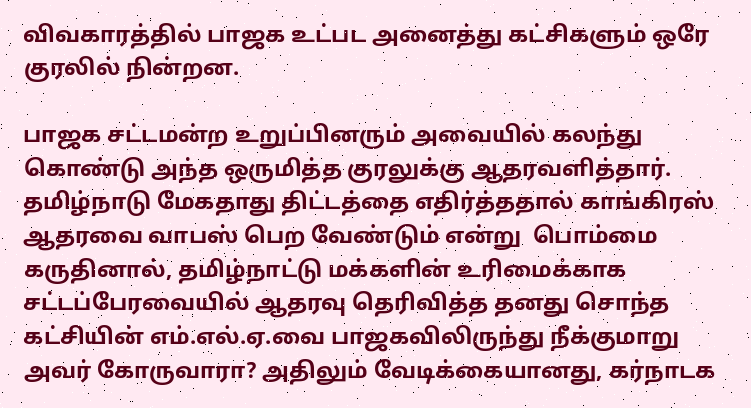விவகாரத்தில் பாஜக உட்பட அனைத்து கட்சிகளும் ஒரே குரலில் நின்றன.

பாஜக சட்டமன்ற உறுப்பினரும் அவையில் கலந்து கொண்டு அந்த ஒருமித்த குரலுக்கு ஆதரவளித்தார். தமிழ்நாடு மேகதாது திட்டத்தை எதிர்த்ததால் காங்கிரஸ் ஆதரவை வாபஸ் பெற வேண்டும் என்று  பொம்மை கருதினால், தமிழ்நாட்டு மக்களின் உரிமைக்காக சட்டப்பேரவையில் ஆதரவு தெரிவித்த தனது சொந்த கட்சியின் எம்.எல்.ஏ.வை பாஜகவிலிருந்து நீக்குமாறு அவர் கோருவாரா? அதிலும் வேடிக்கையானது, கர்நாடக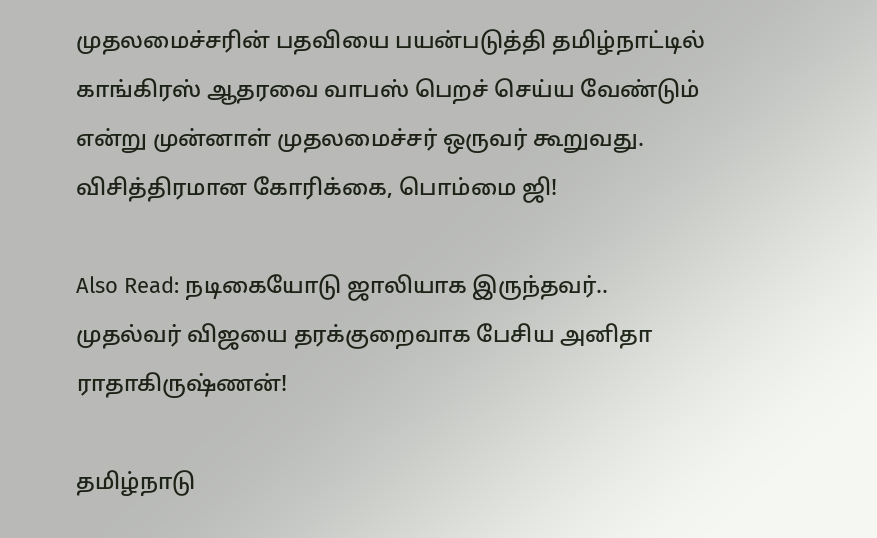முதலமைச்சரின் பதவியை பயன்படுத்தி தமிழ்நாட்டில் காங்கிரஸ் ஆதரவை வாபஸ் பெறச் செய்ய வேண்டும் என்று முன்னாள் முதலமைச்சர் ஒருவர் கூறுவது. விசித்திரமான கோரிக்கை, பொம்மை ஜி!

Also Read: நடிகையோடு ஜாலியாக இருந்தவர்.. முதல்வர் விஜயை தரக்குறைவாக பேசிய அனிதா ராதாகிருஷ்ணன்!

தமிழ்நாடு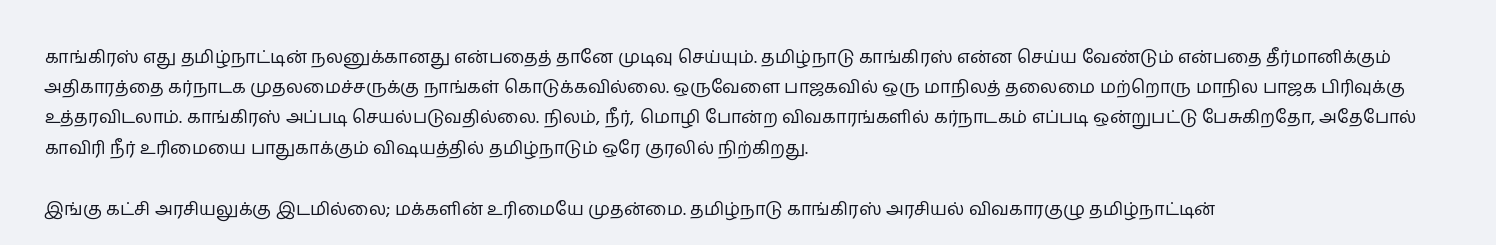காங்கிரஸ் எது தமிழ்நாட்டின் நலனுக்கானது என்பதைத் தானே முடிவு செய்யும். தமிழ்நாடு காங்கிரஸ் என்ன செய்ய வேண்டும் என்பதை தீர்மானிக்கும் அதிகாரத்தை கர்நாடக முதலமைச்சருக்கு நாங்கள் கொடுக்கவில்லை. ஒருவேளை பாஜகவில் ஒரு மாநிலத் தலைமை மற்றொரு மாநில பாஜக பிரிவுக்கு உத்தரவிடலாம். காங்கிரஸ் அப்படி செயல்படுவதில்லை. நிலம், நீர், மொழி போன்ற விவகாரங்களில் கர்நாடகம் எப்படி ஒன்றுபட்டு பேசுகிறதோ, அதேபோல் காவிரி நீர் உரிமையை பாதுகாக்கும் விஷயத்தில் தமிழ்நாடும் ஒரே குரலில் நிற்கிறது.

இங்கு கட்சி அரசியலுக்கு இடமில்லை; மக்களின் உரிமையே முதன்மை. தமிழ்நாடு காங்கிரஸ் அரசியல் விவகாரகுழு தமிழ்நாட்டின்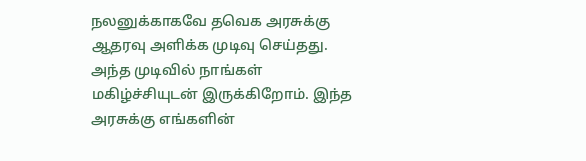நலனுக்காகவே தவெக அரசுக்கு ஆதரவு அளிக்க முடிவு செய்தது. அந்த முடிவில் நாங்கள் மகிழ்ச்சியுடன் இருக்கிறோம். இந்த அரசுக்கு எங்களின்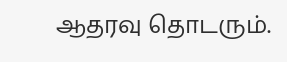ஆதரவு தொடரும்.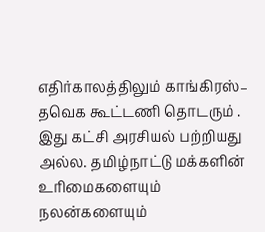எதிர்காலத்திலும் காங்கிரஸ்– தவெக கூட்டணி தொடரும் . இது கட்சி அரசியல் பற்றியது அல்ல. தமிழ்நாட்டு மக்களின் உரிமைகளையும் நலன்களையும்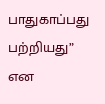பாதுகாப்பது பற்றியது” என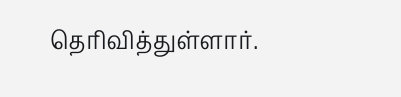தெரிவித்துள்ளார்.